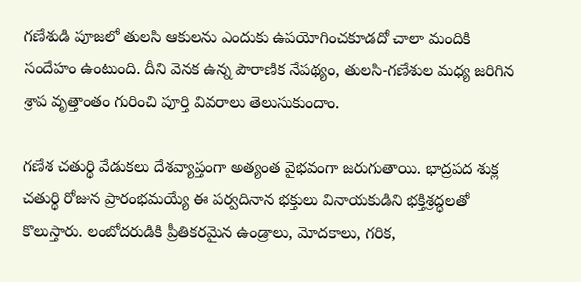గణేశుడి పూజలో తులసి ఆకులను ఎందుకు ఉపయోగించకూడదో చాలా మందికి సందేహం ఉంటుంది. దీని వెనక ఉన్న పౌరాణిక నేపథ్యం, తులసి-గణేశుల మధ్య జరిగిన శ్రాప వృత్తాంతం గురించి పూర్తి వివరాలు తెలుసుకుందాం.

గణేశ చతుర్థి వేడుకలు దేశవ్యాప్తంగా అత్యంత వైభవంగా జరుగుతాయి. భాద్రపద శుక్ల చతుర్థి రోజున ప్రారంభమయ్యే ఈ పర్వదినాన భక్తులు వినాయకుడిని భక్తిశ్రద్ధలతో కొలుస్తారు. లంబోదరుడికి ప్రీతికరమైన ఉండ్రాలు, మోదకాలు, గరిక,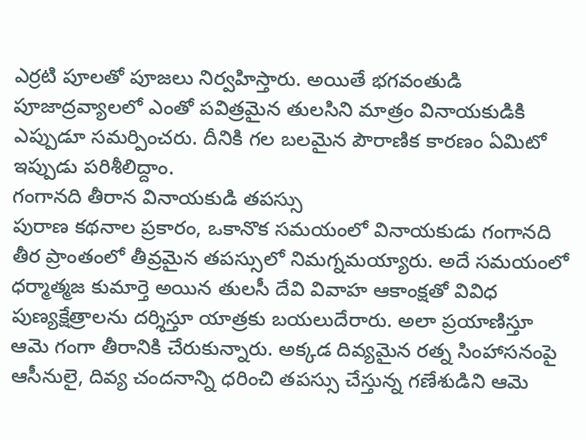ఎర్రటి పూలతో పూజలు నిర్వహిస్తారు. అయితే భగవంతుడి పూజాద్రవ్యాలలో ఎంతో పవిత్రమైన తులసిని మాత్రం వినాయకుడికి ఎప్పుడూ సమర్పించరు. దీనికి గల బలమైన పౌరాణిక కారణం ఏమిటో ఇప్పుడు పరిశీలిద్దాం.
గంగానది తీరాన వినాయకుడి తపస్సు
పురాణ కథనాల ప్రకారం, ఒకానొక సమయంలో వినాయకుడు గంగానది తీర ప్రాంతంలో తీవ్రమైన తపస్సులో నిమగ్నమయ్యారు. అదే సమయంలో ధర్మాత్మజ కుమార్తె అయిన తులసీ దేవి వివాహ ఆకాంక్షతో వివిధ పుణ్యక్షేత్రాలను దర్శిస్తూ యాత్రకు బయలుదేరారు. అలా ప్రయాణిస్తూ ఆమె గంగా తీరానికి చేరుకున్నారు. అక్కడ దివ్యమైన రత్న సింహాసనంపై ఆసీనులై, దివ్య చందనాన్ని ధరించి తపస్సు చేస్తున్న గణేశుడిని ఆమె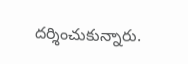దర్శించుకున్నారు.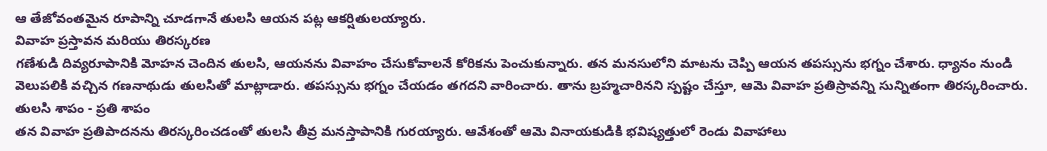ఆ తేజోవంతమైన రూపాన్ని చూడగానే తులసి ఆయన పట్ల ఆకర్షితులయ్యారు.
వివాహ ప్రస్తావన మరియు తిరస్కరణ
గణేశుడి దివ్యరూపానికి మోహన చెందిన తులసి, ఆయనను వివాహం చేసుకోవాలనే కోరికను పెంచుకున్నారు. తన మనసులోని మాటను చెప్పి ఆయన తపస్సును భగ్నం చేశారు. ధ్యానం నుండి వెలుపలికి వచ్చిన గణనాథుడు తులసితో మాట్లాడారు. తపస్సును భగ్నం చేయడం తగదని వారించారు. తాను బ్రహ్మచారినని స్పష్టం చేస్తూ, ఆమె వివాహ ప్రతిస్రావన్ని సున్నితంగా తిరస్కరించారు.
తులసి శాపం - ప్రతి శాపం
తన వివాహ ప్రతిపాదనను తిరస్కరించడంతో తులసి తీవ్ర మనస్తాపానికి గురయ్యారు. ఆవేశంతో ఆమె వినాయకుడికి భవిష్యత్తులో రెండు వివాహాలు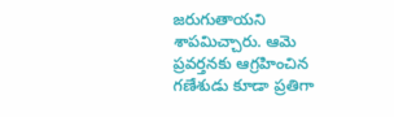జరుగుతాయని శాపమిచ్చారు. ఆమె ప్రవర్తనకు ఆగ్రహించిన గణేశుడు కూడా ప్రతిగా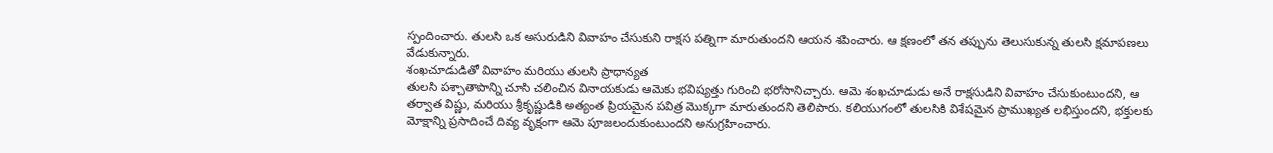స్పందించారు. తులసి ఒక అసురుడిని వివాహం చేసుకుని రాక్షస పత్నిగా మారుతుందని ఆయన శపించారు. ఆ క్షణంలో తన తప్పును తెలుసుకున్న తులసి క్షమాపణలు వేడుకున్నారు.
శంఖచూడుడితో వివాహం మరియు తులసి ప్రాధాన్యత
తులసి పశ్చాతాపాన్ని చూసి చలించిన వినాయకుడు ఆమెకు భవిష్యత్తు గురించి భరోసానిచ్చారు. ఆమె శంఖచూడుడు అనే రాక్షసుడిని వివాహం చేసుకుంటుందని, ఆ తర్వాత విష్ణు, మరియు శ్రీకృష్ణుడికి అత్యంత ప్రియమైన పవిత్ర మొక్కగా మారుతుందని తెలిపారు. కలియుగంలో తులసికి విశేషమైన ప్రాముఖ్యత లభిస్తుందని, భక్తులకు మోక్షాన్ని ప్రసాదించే దివ్య వృక్షంగా ఆమె పూజలందుకుంటుందని అనుగ్రహించారు.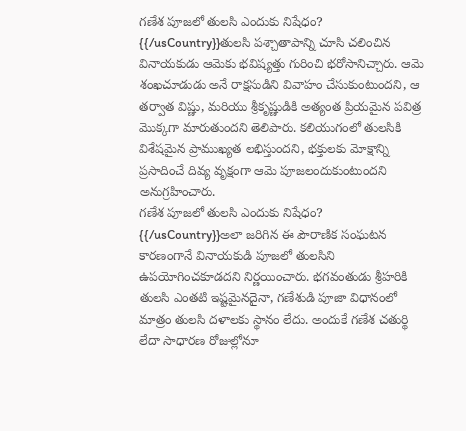గణేశ పూజలో తులసి ఎందుకు నిషేధం?
{{/usCountry}}తులసి పశ్చాతాపాన్ని చూసి చలించిన వినాయకుడు ఆమెకు భవిష్యత్తు గురించి భరోసానిచ్చారు. ఆమె శంఖచూడుడు అనే రాక్షసుడిని వివాహం చేసుకుంటుందని, ఆ తర్వాత విష్ణు, మరియు శ్రీకృష్ణుడికి అత్యంత ప్రియమైన పవిత్ర మొక్కగా మారుతుందని తెలిపారు. కలియుగంలో తులసికి విశేషమైన ప్రాముఖ్యత లభిస్తుందని, భక్తులకు మోక్షాన్ని ప్రసాదించే దివ్య వృక్షంగా ఆమె పూజలందుకుంటుందని అనుగ్రహించారు.
గణేశ పూజలో తులసి ఎందుకు నిషేధం?
{{/usCountry}}అలా జరిగిన ఈ పౌరాణిక సంఘటన కారణంగానే వినాయకుడి పూజలో తులసిని ఉపయోగించకూడదని నిర్ణయించారు. భగవంతుడు శ్రీహరికి తులసి ఎంతటి ఇష్టమైనదైనా, గణేశుడి పూజా విధానంలో మాత్రం తులసి దళాలకు స్థానం లేదు. అందుకే గణేశ చతుర్థి లేదా సాధారణ రోజుల్లోనూ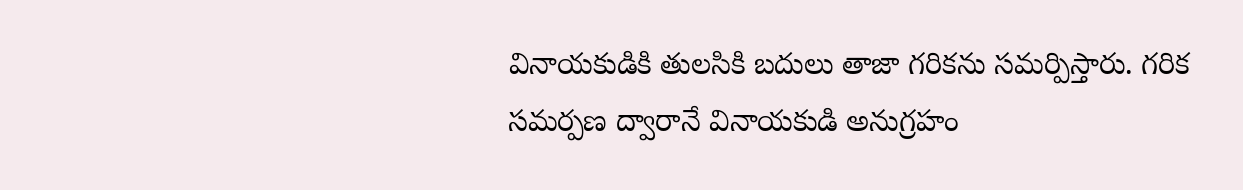వినాయకుడికి తులసికి బదులు తాజా గరికను సమర్పిస్తారు. గరిక సమర్పణ ద్వారానే వినాయకుడి అనుగ్రహం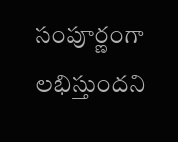సంపూర్ణంగా లభిస్తుందని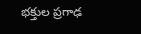భక్తుల ప్రగాఢ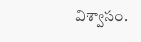విశ్వాసం.